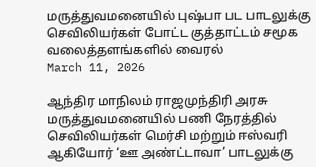மருத்துவமனையில் புஷ்பா பட பாடலுக்கு செவிலியர்கள் போட்ட குத்தாட்டம் சமூக வலைத்தளங்களில் வைரல்
March 11, 2026

ஆந்திர மாநிலம் ராஜமுந்திரி அரசு மருத்துவமனையில் பணி நேரத்தில் செவிலியர்கள் மெர்சி மற்றும் ஈஸ்வரி ஆகியோர் ‘ஊ அண்ட்டாவா’ பாடலுக்கு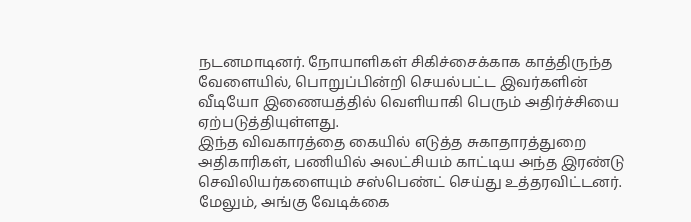நடனமாடினர். நோயாளிகள் சிகிச்சைக்காக காத்திருந்த வேளையில், பொறுப்பின்றி செயல்பட்ட இவர்களின் வீடியோ இணையத்தில் வெளியாகி பெரும் அதிர்ச்சியை ஏற்படுத்தியுள்ளது.
இந்த விவகாரத்தை கையில் எடுத்த சுகாதாரத்துறை அதிகாரிகள், பணியில் அலட்சியம் காட்டிய அந்த இரண்டு செவிலியர்களையும் சஸ்பெண்ட் செய்து உத்தரவிட்டனர். மேலும், அங்கு வேடிக்கை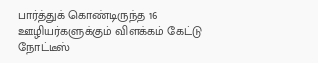பார்த்துக் கொண்டிருந்த 16 ஊழியர்களுக்கும் விளக்கம் கேட்டு நோட்டீஸ்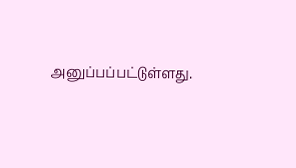அனுப்பப்பட்டுள்ளது.